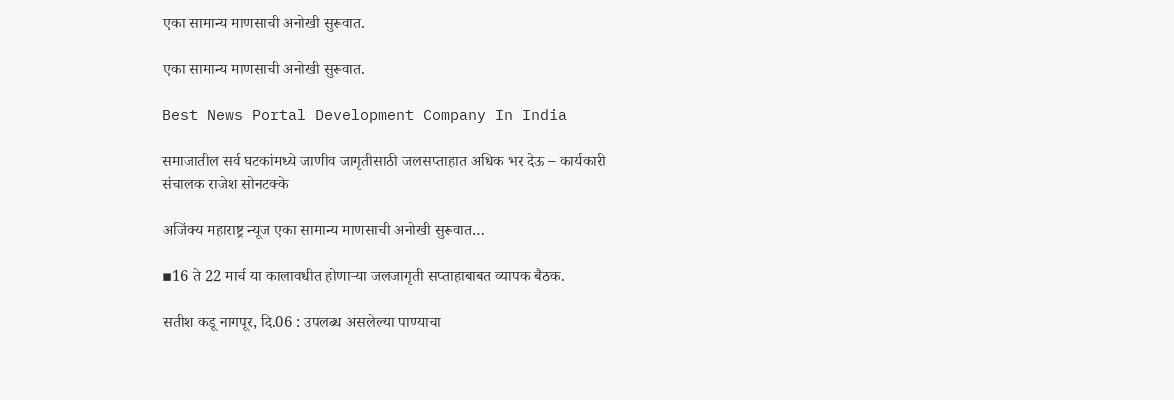एका सामान्य माणसाची‌ अनोखी सुरूवात.

एका सामान्य माणसाची‌ अनोखी सुरूवात.

Best News Portal Development Company In India

समाजातील सर्व घटकांमध्ये जाणीव जागृतीसाठी जलसप्ताहात अधिक भर देऊ – कार्यकारी संचालक राजेश सोनटक्के

अजिंक्य महाराष्ट्र न्यूज एका सामान्य माणसाची‌ अनोखी सुरूवात…

▪16 ते 22 मार्च या कालावधीत होणाऱ्या जलजागृती सप्ताहाबाबत व्यापक बैठक.

सतीश कडू नागपूर, दि.06 : उपलब्ध असलेल्या पाण्याचा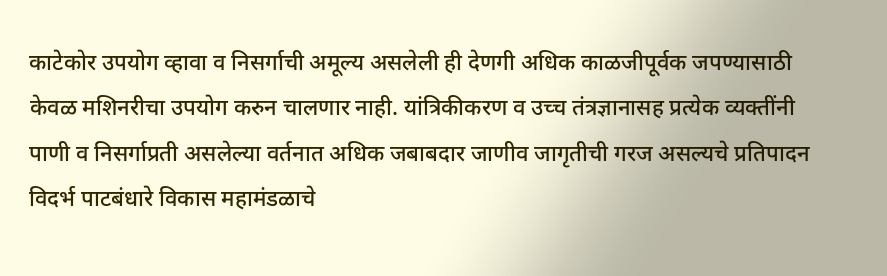काटेकोर उपयोग व्हावा व निसर्गाची अमूल्य असलेली ही देणगी अधिक काळजीपूर्वक जपण्यासाठी केवळ मशिनरीचा उपयोग करुन चालणार नाही. यांत्रिकीकरण व उच्च तंत्रज्ञानासह प्रत्येक व्यक्तींनी पाणी व निसर्गाप्रती असलेल्या वर्तनात अधिक जबाबदार जाणीव जागृतीची गरज असल्यचे प्रतिपादन विदर्भ पाटबंधारे विकास महामंडळाचे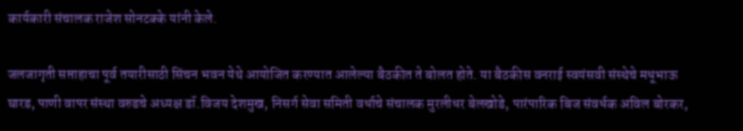कार्यकारी संचालक राजेश सोनटक्के यांनी केले.

जलजागृती सप्ताहाचा पूर्व तयारीसाठी सिंचन भवन येथे आयोजित करण्यात आलेल्या बैठकीत ते बोलत होते. या बैठकीस वनराई स्वयंसवी संस्थेचे मधूभाऊ घारड, पाणी वापर संस्था वरुडचे अध्यक्ष डॉ.विजय देशमुख, निसर्ग सेवा समिती वर्धाचे संचालक मुरलीधर बेलखोडे, पारंपारिक बिज संवर्धक अविल बोरकर,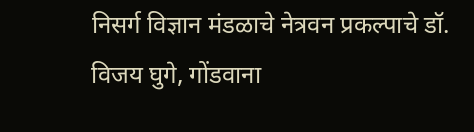निसर्ग विज्ञान मंडळाचे नेत्रवन प्रकल्पाचे डॉ. विजय घुगे, गोंडवाना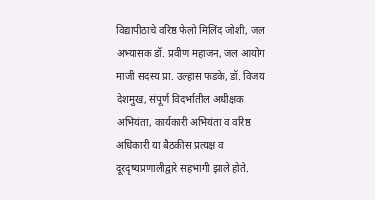विद्यापीठाचे वरिष्ठ फेलो मिलिंद जोशी, जल अभ्यासक डॉ. प्रवीण महाजन, जल आयोग माजी सदस्य प्रा. उल्हास फडके, डॉ. विजय देशमुख, संपूर्ण विदर्भातील अधीक्षक अभियंता, कार्यकारी अभियंता व वरिष्ठ अधिकारी या बैठकीस प्रत्यक्ष व दूरदृष्यप्रणालीद्वारे सहभागी झाले होते.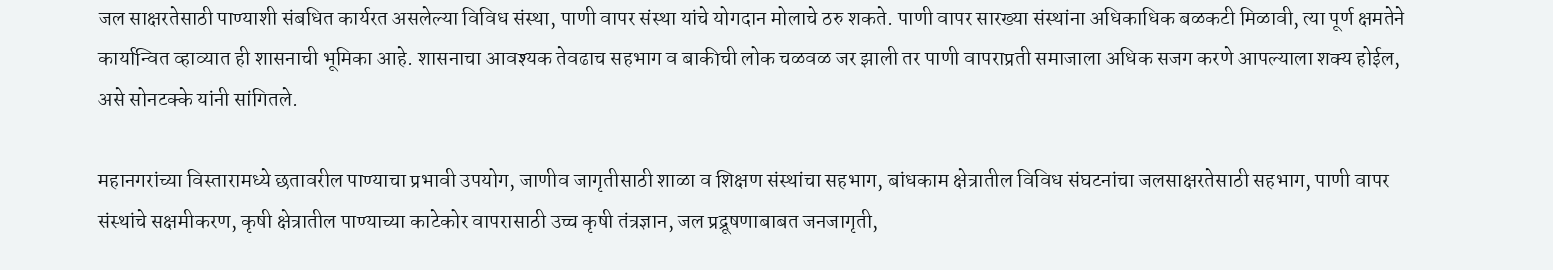जल साक्षरतेसाठी पाण्याशी संबधित कार्यरत असलेल्या विविध संस्था, पाणी वापर संस्था यांचे योगदान मोलाचे ठरु शकते. पाणी वापर सारख्या संस्थांना अधिकाधिक बळकटी मिळावी, त्या पूर्ण क्षमतेने कार्यान्वित व्हाव्यात ही शासनाची भूमिका आहे. शासनाचा आवश्यक तेवढाच सहभाग व बाकीची लोक चळवळ जर झाली तर पाणी वापराप्रती समाजाला अधिक सजग करणे आपल्याला शक्य होईल, असे सोनटक्के यांनी सांगितले.

महानगरांच्या विस्तारामध्ये छतावरील पाण्याचा प्रभावी उपयोग, जाणीव जागृतीसाठी शाळा व शिक्षण संस्थांचा सहभाग, बांधकाम क्षेत्रातील विविध संघटनांचा जलसाक्षरतेसाठी सहभाग, पाणी वापर संस्थांचे सक्षमीकरण, कृषी क्षेत्रातील पाण्याच्या काटेकोर वापरासाठी उच्च कृषी तंत्रज्ञान, जल प्रद्रूषणाबाबत जनजागृती,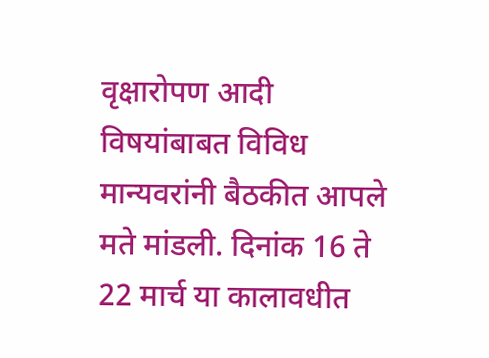वृक्षारोपण आदी विषयांबाबत विविध मान्यवरांनी बैठकीत आपले मते मांडली. दिनांक 16 ते 22 मार्च या कालावधीत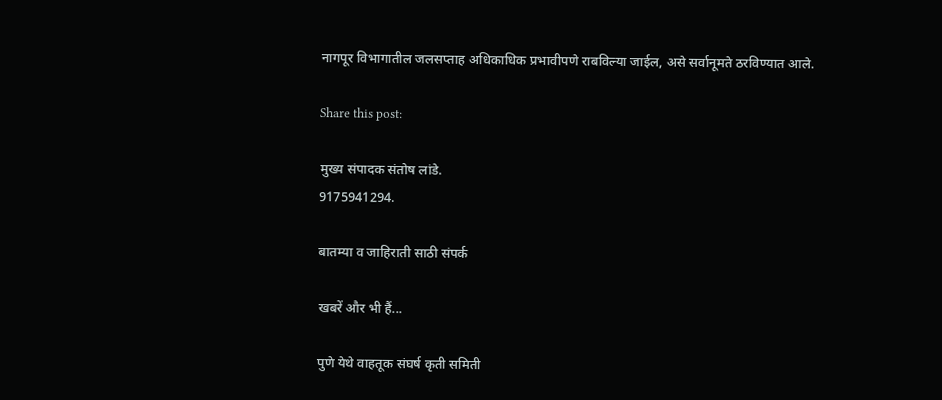नागपूर विभागातील जलसप्ताह अधिकाधिक प्रभावीपणे राबविल्या जाईल, असे सर्वानूमते ठरविण्यात आले.

Share this post:

मुख्य संपादक संतोष लांडे.
9175941294.

बातम्या व जाहिराती साठी संपर्क

खबरें और भी हैं...

पुणे येथे वाहतूक संघर्ष कृती समिती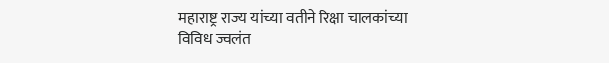महाराष्ट्र राज्य यांच्या वतीने रिक्षा चालकांच्या विविध ज्वलंत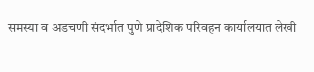समस्या व अडचणी संदर्भात पुणे प्रादेशिक परिवहन कार्यालयात लेखी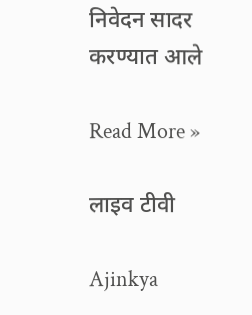निवेदन सादर करण्यात आले

Read More »

लाइव टीवी

Ajinkya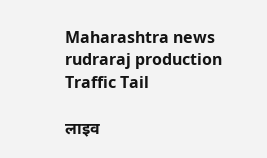Maharashtra news
rudraraj production
Traffic Tail

लाइव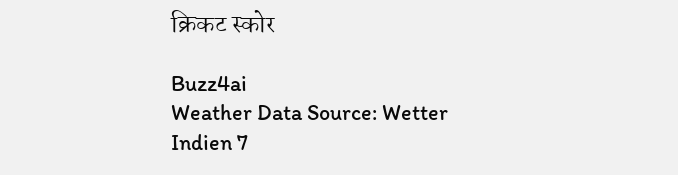क्रिकट स्कोर

Buzz4ai
Weather Data Source: Wetter Indien 7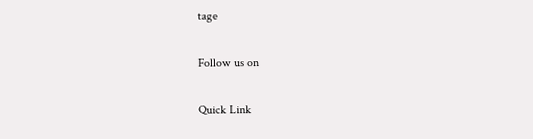tage

Follow us on

Quick Link